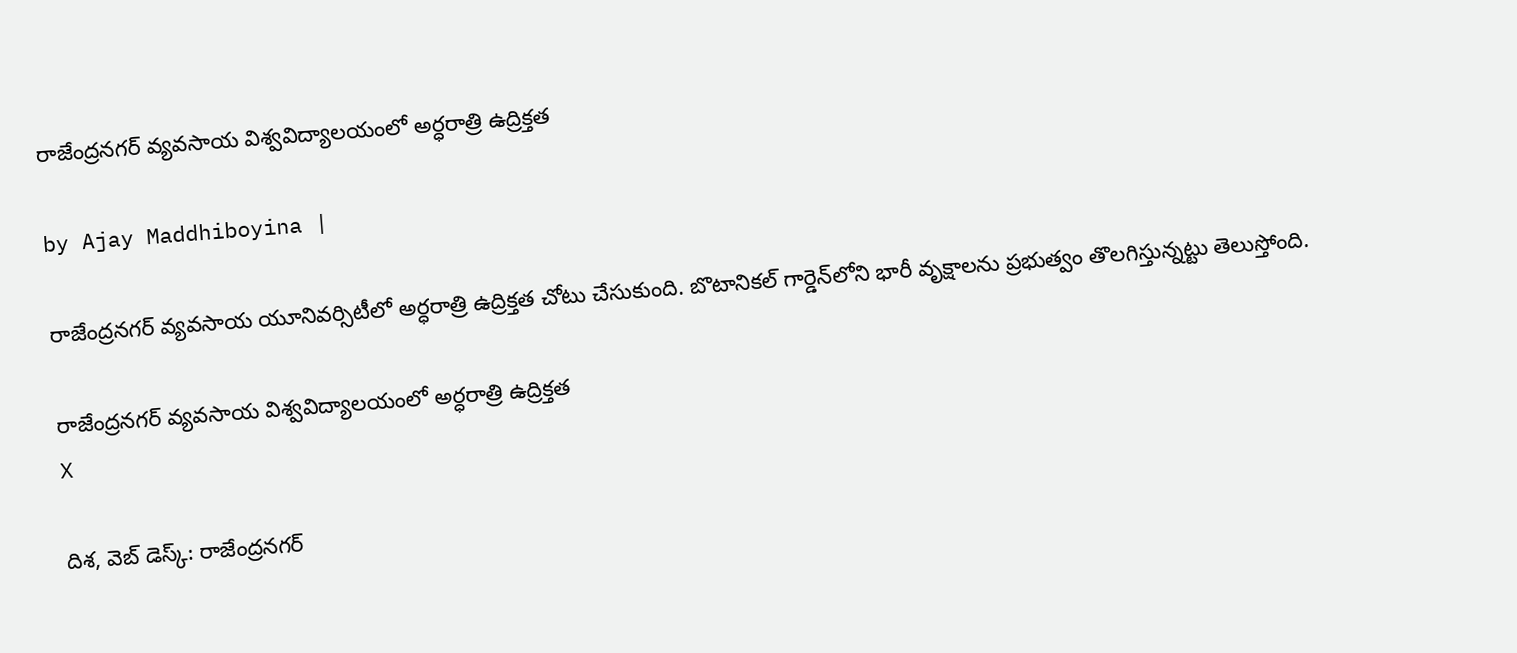రాజేంద్రనగర్ వ్యవసాయ విశ్వవిద్యాలయంలో అర్ధరాత్రి ఉద్రిక్తత

by Ajay Maddhiboyina |

రాజేంద్ర‌న‌గ‌ర్ వ్య‌వ‌సాయ యూనివ‌ర్సిటీలో అర్ధ‌రాత్రి ఉద్రిక్త‌త చోటు చేసుకుంది. బొటానిక‌ల్ గార్డెన్‌లోని భారీ వృక్షాల‌ను ప్ర‌భుత్వం తొల‌గిస్తున్న‌ట్టు తెలుస్తోంది.

రాజేంద్రనగర్ వ్యవసాయ విశ్వవిద్యాలయంలో అర్ధరాత్రి ఉద్రిక్తత
X

దిశ‌, వెబ్ డెస్క్: రాజేంద్ర‌న‌గ‌ర్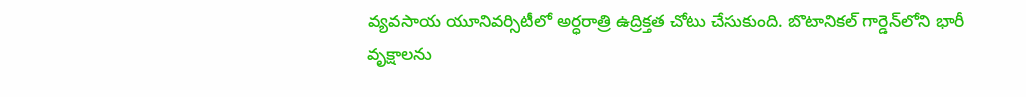వ్య‌వ‌సాయ యూనివ‌ర్సిటీలో అర్ధ‌రాత్రి ఉద్రిక్త‌త చోటు చేసుకుంది. బొటానిక‌ల్ గార్డెన్‌లోని భారీ వృక్షాల‌ను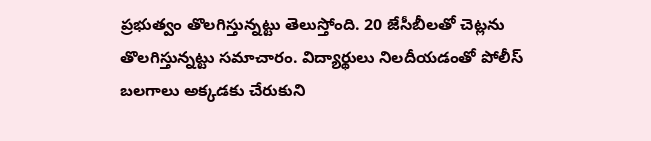ప్ర‌భుత్వం తొల‌గిస్తున్న‌ట్టు తెలుస్తోంది. 20 జేసీబీల‌తో చెట్ల‌ను తొలగిస్తున్న‌ట్టు స‌మాచారం. విద్యార్థులు నిల‌దీయ‌డంతో పోలీస్ బ‌ల‌గాలు అక్క‌డ‌కు చేరుకుని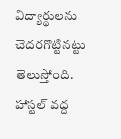విద్యార్థుల‌ను చెద‌ర‌గొట్టిన‌ట్టు తెలుస్తోంది. హాస్ట‌ల్ వ‌ద్ద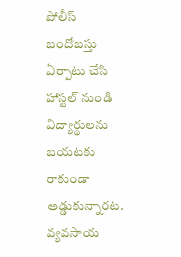పోలీస్ బందోబ‌స్తు ఏర్పాటు చేసి హాస్ట‌ల్ నుండి విద్యార్థుల‌ను బ‌య‌ట‌కు రాకుండా అడ్డుకున్నార‌ట‌. వ్య‌వ‌సాయ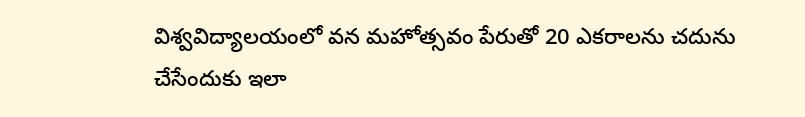విశ్వ‌విద్యాల‌యంలో వ‌న మ‌హోత్స‌వం పేరుతో 20 ఎక‌రాల‌ను చ‌దును చేసేందుకు ఇలా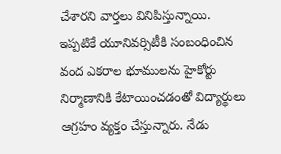చేశార‌ని వార్త‌లు వినిపిస్తున్నాయి. ఇప్ప‌టికే యూనివ‌ర్సిటీకి సంబంధించిన వంద ఎక‌రాల భూముల‌ను హైకోర్టు నిర్మాణానికి కేటాయించ‌డంతో విద్యార్థులు ఆగ్ర‌హం వ్య‌క్తం చేస్తున్నారు. నేడు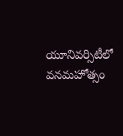యూనివ‌ర్సిటీలో వ‌న‌మ‌హోత్సం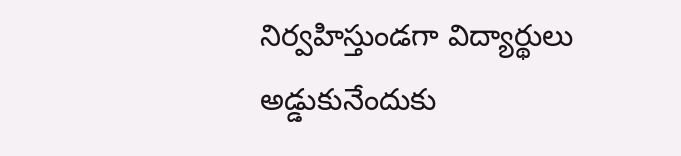నిర్వ‌హిస్తుండ‌గా విద్యార్థులు అడ్డుకునేందుకు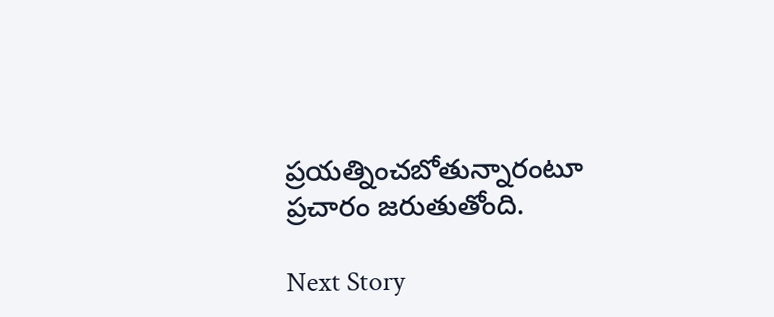ప్ర‌య‌త్నించ‌బోతున్నారంటూ ప్ర‌చారం జ‌రుతుతోంది.

Next Story